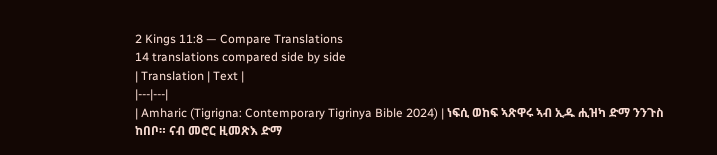2 Kings 11:8 — Compare Translations
14 translations compared side by side
| Translation | Text |
|---|---|
| Amharic (Tigrigna: Contemporary Tigrinya Bible 2024) | ነፍሲ ወከፍ ኣጽዋሩ ኣብ ኢዱ ሒዝካ ድማ ንንጉስ ከበቦ። ናብ መሮር ዚመጽእ ድማ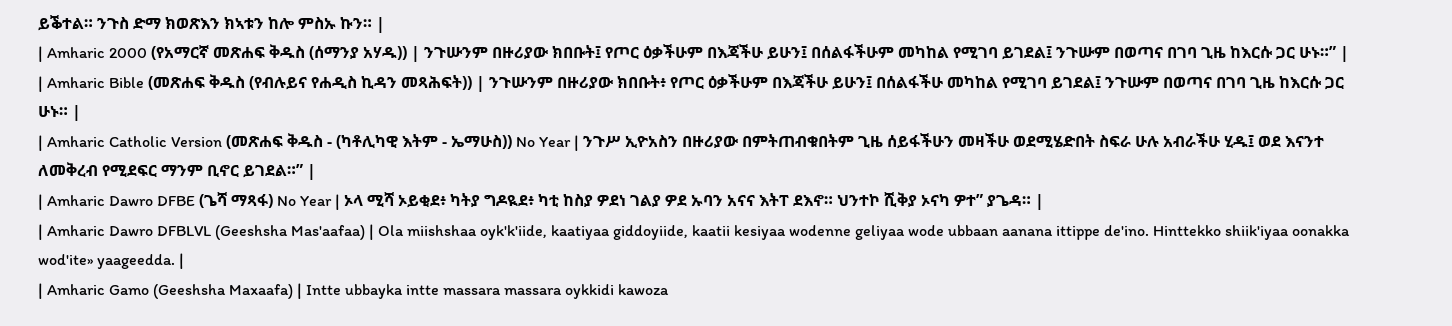ይቕተል። ንጉስ ድማ ክወጽእን ክኣቱን ከሎ ምስኡ ኩን። |
| Amharic 2000 (የአማርኛ መጽሐፍ ቅዱስ (ሰማንያ አሃዱ)) | ንጉሡንም በዙሪያው ክበቡት፤ የጦር ዕቃችሁም በእጃችሁ ይሁን፤ በሰልፋችሁም መካከል የሚገባ ይገደል፤ ንጉሡም በወጣና በገባ ጊዜ ከእርሱ ጋር ሁኑ።” |
| Amharic Bible (መጽሐፍ ቅዱስ (የብሉይና የሐዲስ ኪዳን መጻሕፍት)) | ንጉሡንም በዙሪያው ክበቡት፥ የጦር ዕቃችሁም በእጃችሁ ይሁን፤ በሰልፋችሁ መካከል የሚገባ ይገደል፤ ንጉሡም በወጣና በገባ ጊዜ ከእርሱ ጋር ሁኑ። |
| Amharic Catholic Version (መጽሐፍ ቅዱስ - (ካቶሊካዊ እትም - ኤማሁስ)) No Year | ንጉሥ ኢዮአስን በዙሪያው በምትጠብቁበትም ጊዜ ሰይፋችሁን መዛችሁ ወደሚሄድበት ስፍራ ሁሉ አብራችሁ ሂዱ፤ ወደ እናንተ ለመቅረብ የሚደፍር ማንም ቢኖር ይገደል።” |
| Amharic Dawro DFBE (ጌሻ ማጻፋ) No Year | ኦላ ሚሻ ኦይቂደ፥ ካትያ ግዶዪደ፥ ካቲ ከስያ ዎደነ ገልያ ዎደ ኡባን አናና እትፐ ደእኖ። ህንተኮ ሺቅያ ኦናካ ዎተ” ያጌዳ። |
| Amharic Dawro DFBLVL (Geeshsha Mas'aafaa) | Ola miishshaa oyk'k'iide, kaatiyaa giddoyiide, kaatii kesiyaa wodenne geliyaa wode ubbaan aanana ittippe de'ino. Hinttekko shiik'iyaa oonakka wod'ite» yaageedda. |
| Amharic Gamo (Geeshsha Maxaafa) | Intte ubbayka intte massara massara oykkidi kawoza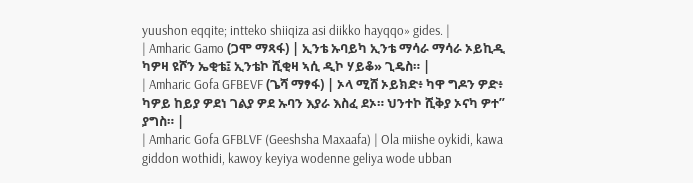yuushon eqqite; intteko shiiqiza asi diikko hayqqo» gides. |
| Amharic Gamo (ጋሞ ማጻፋ) | ኢንቴ ኡባይካ ኢንቴ ማሳራ ማሳራ ኦይኪዲ ካዎዛ ዩሾን ኤቂቴ፤ ኢንቴኮ ሺቂዛ ኣሲ ዲኮ ሃይቆ» ጊዴስ። |
| Amharic Gofa GFBEVF (ጌሻ ማፃፋ) | ኦላ ሚሸ ኦይክድ፥ ካዋ ግዶን ዎድ፥ ካዎይ ከይያ ዎደነ ገልያ ዎደ ኡባን እያራ እስፈ ደኦ። ህንተኮ ሺቅያ ኦናካ ዎተ” ያግስ። |
| Amharic Gofa GFBLVF (Geeshsha Maxaafa) | Ola miishe oykidi, kawa giddon wothidi, kawoy keyiya wodenne geliya wode ubban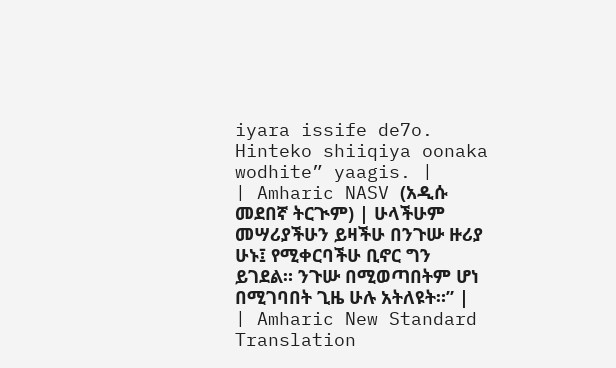iyara issife de7o. Hinteko shiiqiya oonaka wodhite” yaagis. |
| Amharic NASV (አዲሱ መደበኛ ትርጒም) | ሁላችሁም መሣሪያችሁን ይዛችሁ በንጉሡ ዙሪያ ሁኑ፤ የሚቀርባችሁ ቢኖር ግን ይገደል። ንጉሡ በሚወጣበትም ሆነ በሚገባበት ጊዜ ሁሉ አትለዩት።” |
| Amharic New Standard Translation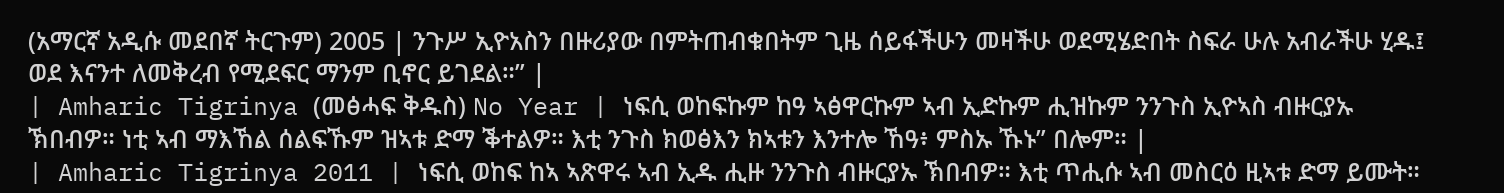(አማርኛ አዲሱ መደበኛ ትርጉም) 2005 | ንጉሥ ኢዮአስን በዙሪያው በምትጠብቁበትም ጊዜ ሰይፋችሁን መዛችሁ ወደሚሄድበት ስፍራ ሁሉ አብራችሁ ሂዱ፤ ወደ እናንተ ለመቅረብ የሚደፍር ማንም ቢኖር ይገደል።” |
| Amharic Tigrinya (መፅሓፍ ቅዱስ) No Year | ነፍሲ ወከፍኩም ከዓ ኣፅዋርኩም ኣብ ኢድኩም ሒዝኩም ንንጉስ ኢዮኣስ ብዙርያኡ ኽበብዎ። ነቲ ኣብ ማእኸል ሰልፍኹም ዝኣቱ ድማ ቕተልዎ። እቲ ንጉስ ክወፅእን ክኣቱን እንተሎ ኸዓ፥ ምስኡ ኹኑ” በሎም። |
| Amharic Tigrinya 2011 | ነፍሲ ወከፍ ከኣ ኣጽዋሩ ኣብ ኢዱ ሒዙ ንንጉስ ብዙርያኡ ኽበብዎ። እቲ ጥሒሱ ኣብ መስርዕ ዚኣቱ ድማ ይሙት።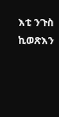እቲ ንጉስ ኪወጽእን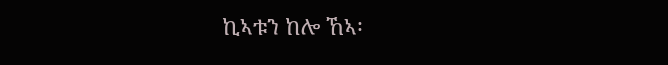ኪኣቱን ከሎ ኸኣ፡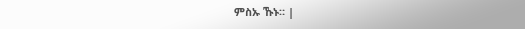ምስኡ ኹኑ። |